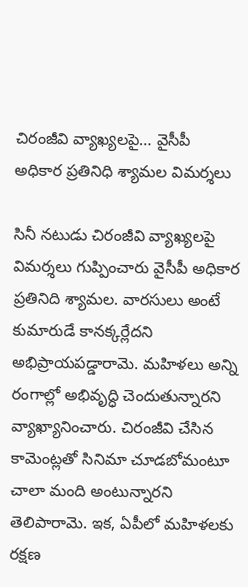చిరంజీవి వ్యాఖ్యలపై… వైసీపీ అధికార ప్రతినిధి శ్యామల విమర్శలు

సినీ నటుడు చిరంజీవి వ్యాఖ్యలపై విమర్శలు గుప్పించారు వైసీపీ అధికార ప్రతినిది శ్యామల. వారసులు అంటే కుమారుడే కానక్కర్లేదని అభిప్రాయపడ్డారామె. మహిళలు అన్ని రంగాల్లో అభివృద్ధి చెందుతున్నారని వ్యాఖ్యానించారు. చిరంజీవి చేసిన కామెంట్లతో సినిమా చూడబోమంటూ చాలా మంది అంటున్నారని తెలిపారామె. ఇక, ఏపీలో మహిళలకు రక్షణ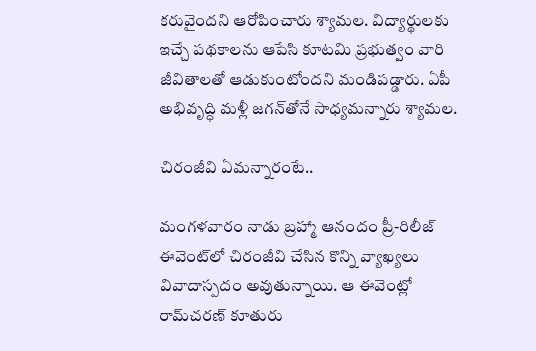కరువైందని ఆరోపించారు శ్యామల. విద్యార్థులకు ఇచ్చే పథకాలను ఆపేసి కూటమి ప్రభుత్వం వారి జీవితాలతో ఆడుకుంటోందని మండిపడ్డారు. ఏపీ అభివృద్ధి మళ్లీ జగన్‌తోనే సాధ్యమన్నారు శ్యామల.

చిరంజీవి ఏమన్నారంటే..

మంగళవారం నాడు బ్రహ్మా ఆనందం ప్రీ-రిలీజ్ ఈవెంట్‍లో చిరంజీవి చేసిన కొన్ని వ్యాఖ్యలు వివాదాస్పదం అవుతున్నాయి. ఆ ఈవెంట్లో రామ్‍చరణ్ కూతురు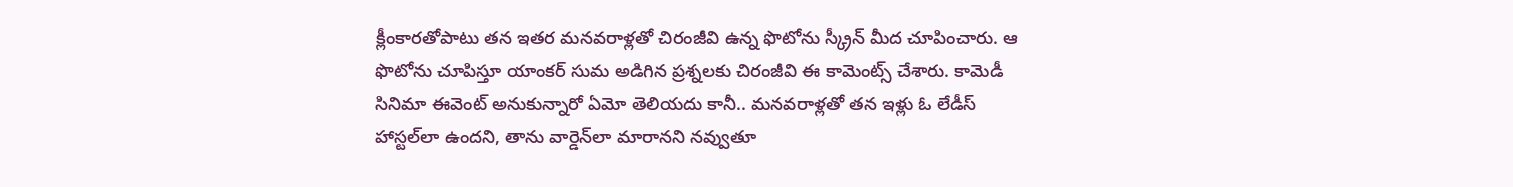క్లీంకారతోపాటు తన ఇతర మనవరాళ్లతో చిరంజీవి ఉన్న ఫొటోను స్క్రీన్ మీద చూపించారు. ఆ ఫొటోను చూపిస్తూ యాంకర్ సుమ అడిగిన ప్రశ్నలకు చిరంజీవి ఈ కామెంట్స్ చేశారు. కామెడీ సినిమా ఈవెంట్ అనుకున్నారో ఏమో తెలియదు కానీ.. మనవరాళ్లతో తన ఇళ్లు ఓ లేడీస్ హాస్టల్‌లా ఉందని, తాను వార్డెన్‌లా మారానని నవ్వుతూ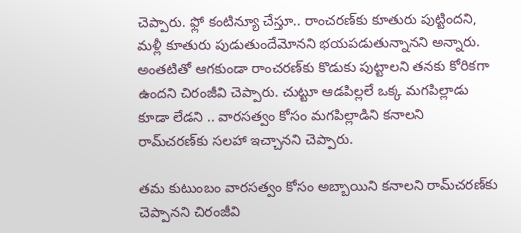చెప్పారు. ఫ్లో కంటిన్యూ చేస్తూ.. రాంచరణ్‌కు కూతురు పుట్టిందని, మళ్లీ కూతురు పుడుతుందేమోనని భయపడుతున్నానని అన్నారు. అంతటితో ఆగకుండా రాంచరణ్‌కు కొడుకు పుట్టాలని తనకు కోరికగా ఉందని చిరంజీవి చెప్పారు. చుట్టూ ఆడపిల్లలే ఒక్క మగపిల్లాడు కూడా లేడని .. వారసత్వం కోసం మగపిల్లాడిని కనాలని రామ్‍చరణ్‍కు సలహా ఇచ్చానని చెప్పారు.

తమ కుటుంబం వారసత్వం కోసం అబ్బాయిని కనాలని రామ్‍చరణ్‍కు చెప్పానని చిరంజీవి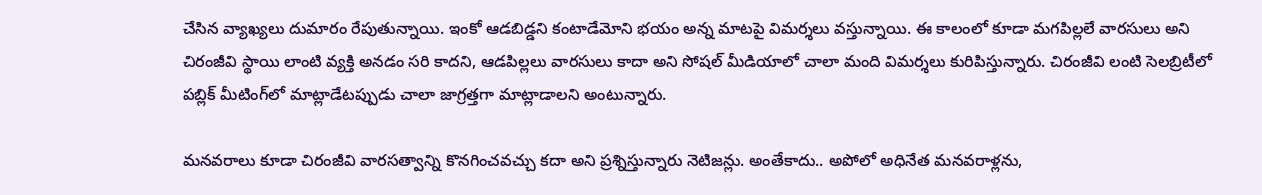చేసిన వ్యాఖ్యలు దుమారం రేపుతున్నాయి. ఇంకో ఆడబిడ్డని కంటాడేమోని భయం అన్న మాటపై విమర్శలు వస్తున్నాయి. ఈ కాలంలో కూడా మగపిల్లలే వారసులు అని చిరంజీవి స్థాయి లాంటి వ్యక్తి అనడం సరి కాదని, ఆడపిల్లలు వారసులు కాదా అని సోషల్ మీడియాలో చాలా మంది విమర్శలు కురిపిస్తున్నారు. చిరంజీవి లంటి సెలబ్రిటీలో పబ్లిక్‌ మీటింగ్‌లో మాట్లాడేటప్పుడు చాలా జాగ్రత్తగా మాట్లాడాలని అంటున్నారు.

మనవరాలు కూడా చిరంజీవి వారసత్వాన్ని కొనగించవచ్చు కదా అని ప్రశ్నిస్తున్నారు నెటిజన్లు. అంతేకాదు.. అపోలో అధినేత మనవరాళ్లను,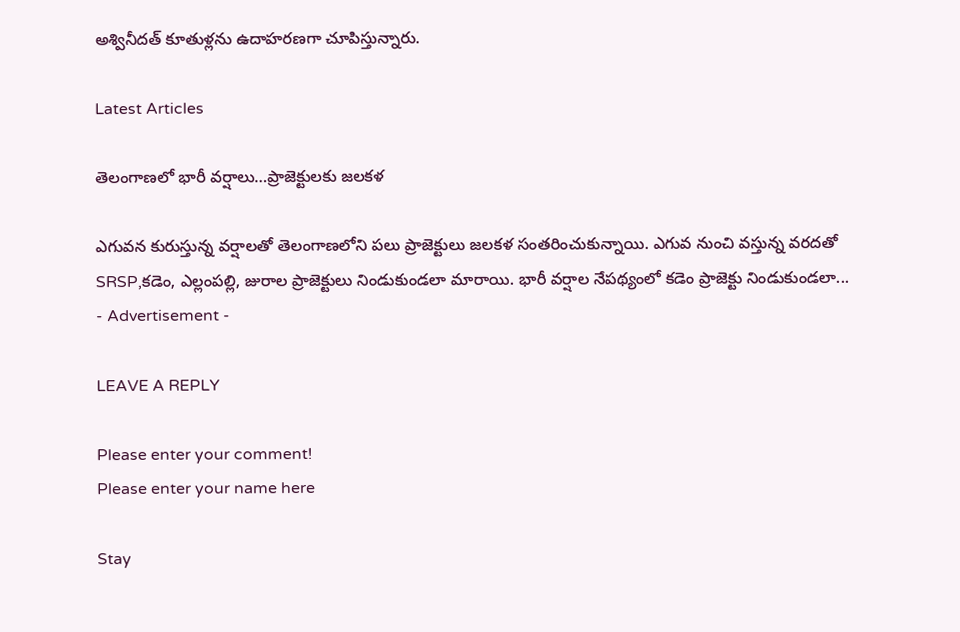అశ్వినీదత్‌ కూతుళ్లను ఉదాహరణగా చూపిస్తున్నారు.

Latest Articles

తెలంగాణలో భారీ వర్షాలు…ప్రాజెక్టులకు జలకళ

ఎగువన కురుస్తున్న వర్షాలతో తెలంగాణలోని పలు ప్రాజెక్టులు జలకళ సంతరించుకున్నాయి. ఎగువ నుంచి వస్తున్న వరదతో SRSP,కడెం, ఎల్లంపల్లి, జురాల ప్రాజెక్టులు నిండుకుండలా మారాయి. భారీ వర్షాల నేపథ్యంలో కడెం ప్రాజెక్టు నిండుకుండలా...
- Advertisement -

LEAVE A REPLY

Please enter your comment!
Please enter your name here

Stay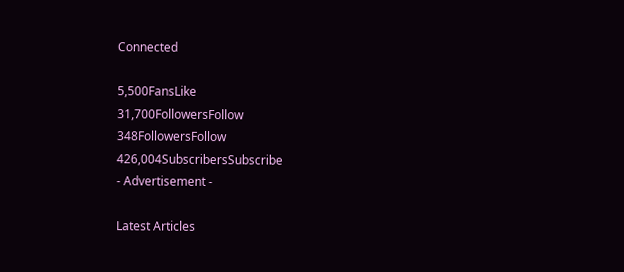Connected

5,500FansLike
31,700FollowersFollow
348FollowersFollow
426,004SubscribersSubscribe
- Advertisement -

Latest Articles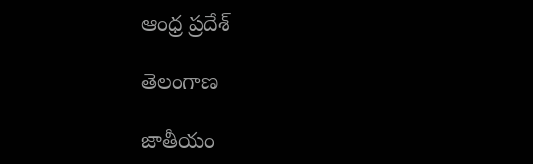ఆంధ్ర ప్రదేశ్

తెలంగాణ

జాతీయం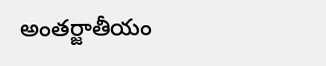అంతర్జాతీయం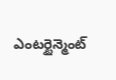ఎంటర్టైన్మెంట్